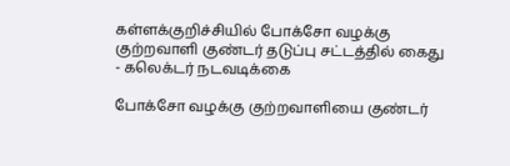கள்ளக்குறிச்சியில் போக்சோ வழக்கு குற்றவாளி குண்டர் தடுப்பு சட்டத்தில் கைது - கலெக்டர் நடவடிக்கை

போக்சோ வழக்கு குற்றவாளியை குண்டர்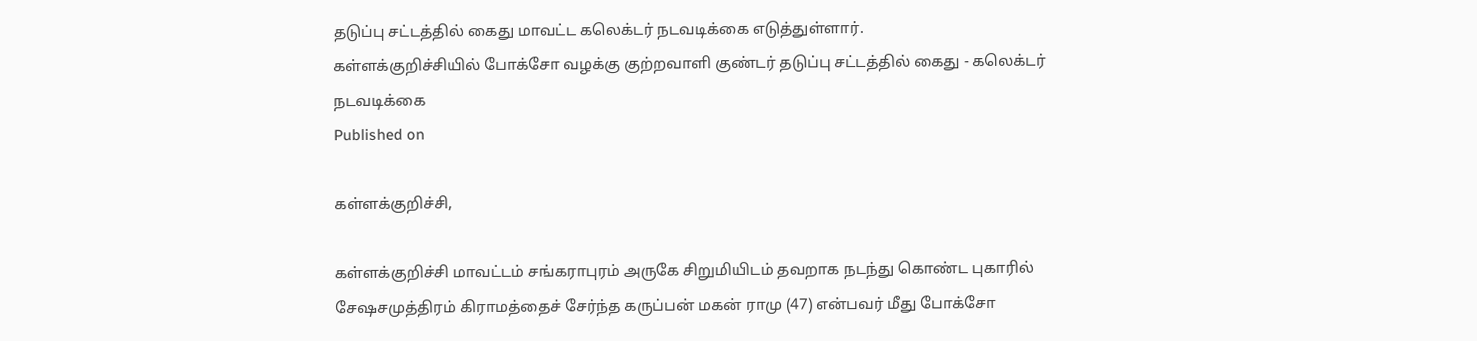தடுப்பு சட்டத்தில் கைது மாவட்ட கலெக்டர் நடவடிக்கை எடுத்துள்ளார்.
கள்ளக்குறிச்சியில் போக்சோ வழக்கு குற்றவாளி குண்டர் தடுப்பு சட்டத்தில் கைது - கலெக்டர் நடவடிக்கை
Published on

கள்ளக்குறிச்சி,

கள்ளக்குறிச்சி மாவட்டம் சங்கராபுரம் அருகே சிறுமியிடம் தவறாக நடந்து கொண்ட புகாரில் சேஷசமுத்திரம் கிராமத்தைச் சேர்ந்த கருப்பன் மகன் ராமு (47) என்பவர் மீது போக்சோ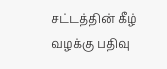சட்டத்தின் கீழ் வழக்கு பதிவு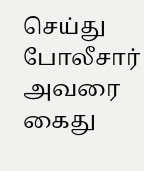செய்து போலீசார் அவரை கைது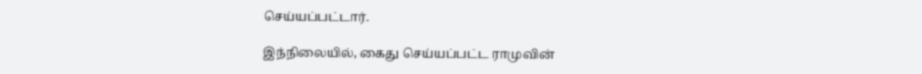செய்யப்பட்டார்.

இந்நிலையில், கைது செய்யப்பட்ட ராமுவின்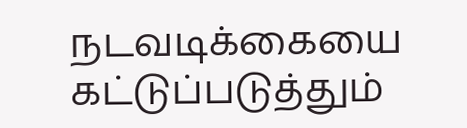நடவடிக்கையை கட்டுப்படுத்தும்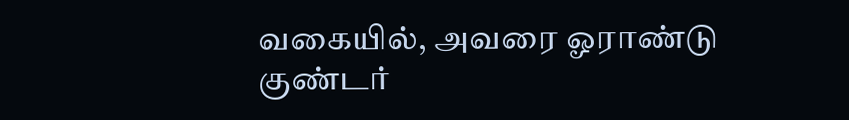வகையில், அவரை ஓராண்டு குண்டர்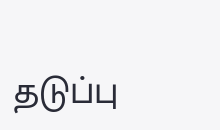தடுப்பு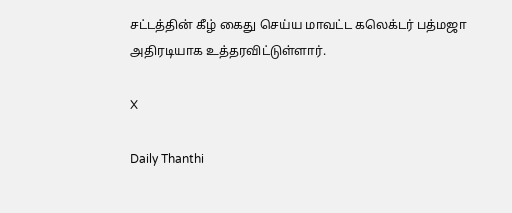சட்டத்தின் கீழ் கைது செய்ய மாவட்ட கலெக்டர் பத்மஜா அதிரடியாக உத்தரவிட்டுள்ளார்.

X

Daily Thanthi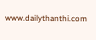www.dailythanthi.com